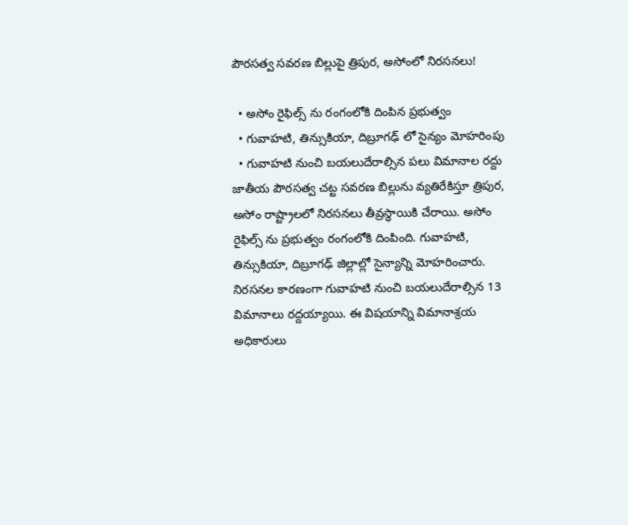పౌరసత్వ సవరణ బిల్లుపై త్రిపుర, అసోంలో నిరసనలు!

  • అసోం రైఫిల్స్ ను రంగంలోకి దింపిన ప్రభుత్వం
  • గువాహటి, తిన్సుకియా, దిబ్రూగఢ్ లో సైన్యం మోహరింపు
  • గువాహటి నుంచి బయలుదేరాల్సిన పలు విమానాల రద్దు
జాతీయ పౌరసత్వ చట్ట సవరణ బిల్లును వ్యతిరేకిస్తూ త్రిపుర, అసోం రాష్ట్రాలలో నిరసనలు తీవ్రస్థాయికి చేరాయి. అసోం రైఫిల్స్ ను ప్రభుత్వం రంగంలోకి దింపింది. గువాహటి, తిన్సుకియా, దిబ్రూగఢ్ జిల్లాల్లో సైన్యాన్ని మోహరించారు. నిరసనల కారణంగా గువాహటి నుంచి బయలుదేరాల్సిన 13 విమానాలు రద్దయ్యాయి. ఈ విషయాన్ని విమానాశ్రయ అధికారులు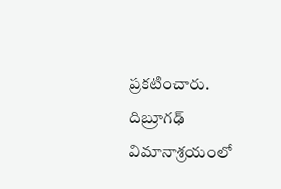ప్రకటించారు. దిబ్రూగఢ్ విమానాశ్రయంలో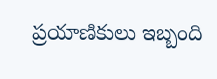ప్రయాణికులు ఇబ్బంది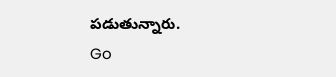పడుతున్నారు.
Go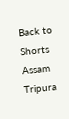Back to Shorts
Assam
Tripura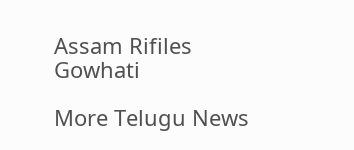Assam Rifiles
Gowhati

More Telugu News